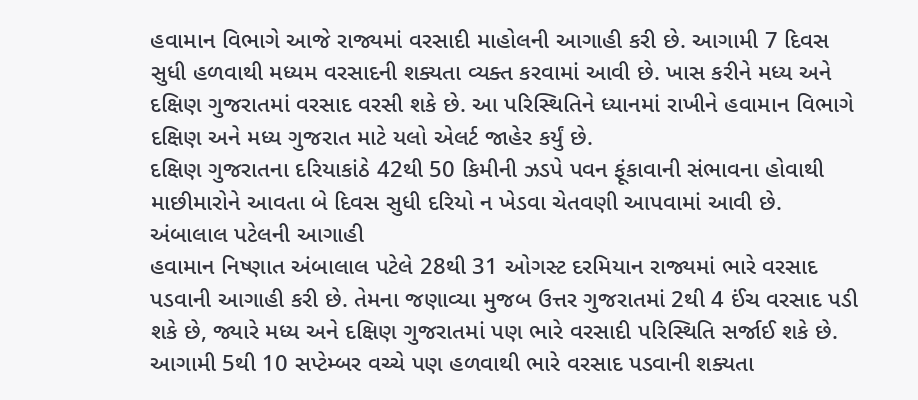હવામાન વિભાગે આજે રાજ્યમાં વરસાદી માહોલની આગાહી કરી છે. આગામી 7 દિવસ સુધી હળવાથી મધ્યમ વરસાદની શક્યતા વ્યક્ત કરવામાં આવી છે. ખાસ કરીને મધ્ય અને દક્ષિણ ગુજરાતમાં વરસાદ વરસી શકે છે. આ પરિસ્થિતિને ધ્યાનમાં રાખીને હવામાન વિભાગે દક્ષિણ અને મધ્ય ગુજરાત માટે યલો એલર્ટ જાહેર કર્યું છે.
દક્ષિણ ગુજરાતના દરિયાકાંઠે 42થી 50 કિમીની ઝડપે પવન ફૂંકાવાની સંભાવના હોવાથી માછીમારોને આવતા બે દિવસ સુધી દરિયો ન ખેડવા ચેતવણી આપવામાં આવી છે.
અંબાલાલ પટેલની આગાહી
હવામાન નિષ્ણાત અંબાલાલ પટેલે 28થી 31 ઓગસ્ટ દરમિયાન રાજ્યમાં ભારે વરસાદ પડવાની આગાહી કરી છે. તેમના જણાવ્યા મુજબ ઉત્તર ગુજરાતમાં 2થી 4 ઈંચ વરસાદ પડી શકે છે, જ્યારે મધ્ય અને દક્ષિણ ગુજરાતમાં પણ ભારે વરસાદી પરિસ્થિતિ સર્જાઈ શકે છે.
આગામી 5થી 10 સપ્ટેમ્બર વચ્ચે પણ હળવાથી ભારે વરસાદ પડવાની શક્યતા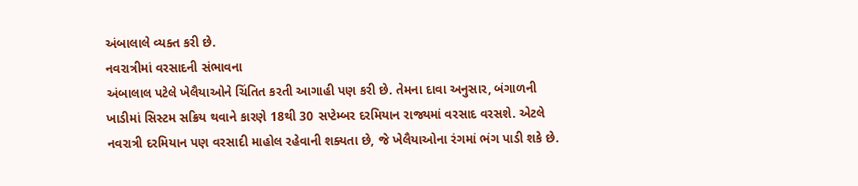અંબાલાલે વ્યક્ત કરી છે.
નવરાત્રીમાં વરસાદની સંભાવના
અંબાલાલ પટેલે ખેલૈયાઓને ચિંતિત કરતી આગાહી પણ કરી છે. તેમના દાવા અનુસાર, બંગાળની ખાડીમાં સિસ્ટમ સક્રિય થવાને કારણે 18થી 30 સપ્ટેમ્બર દરમિયાન રાજ્યમાં વરસાદ વરસશે. એટલે નવરાત્રી દરમિયાન પણ વરસાદી માહોલ રહેવાની શક્યતા છે, જે ખેલૈયાઓના રંગમાં ભંગ પાડી શકે છે.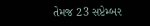તેમજ 23 સપ્ટેમ્બર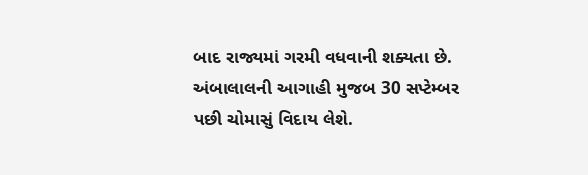બાદ રાજ્યમાં ગરમી વધવાની શક્યતા છે. અંબાલાલની આગાહી મુજબ 30 સપ્ટેમ્બર પછી ચોમાસું વિદાય લેશે.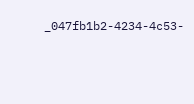_047fb1b2-4234-4c53-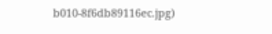b010-8f6db89116ec.jpg)